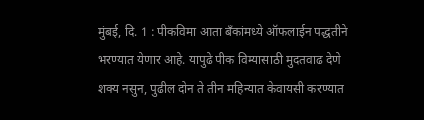मुंबई, दि. 1 : पीकविमा आता बँकांमध्ये ऑफलाईन पद्धतीने भरण्यात येणार आहे. यापुढे पीक विम्यासाठी मुदतवाढ देणे शक्य नसुन, पुढील दोन ते तीन महिन्यात केवायसी करण्यात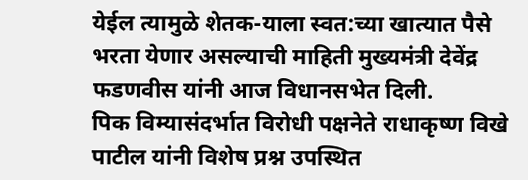येईल त्यामुळे शेतक-याला स्वत:च्या खात्यात पैसे भरता येणार असल्याची माहिती मुख्यमंत्री देवेंद्र फडणवीस यांनी आज विधानसभेत दिली.
पिक विम्यासंदर्भात विरोधी पक्षनेते राधाकृष्ण विखे पाटील यांनी विशेष प्रश्न उपस्थित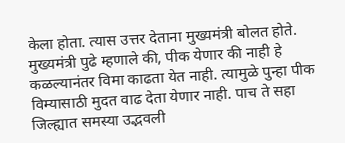केला होता. त्यास उत्तर देताना मुख्यमंत्री बोलत होते.
मुख्यमंत्री पुढे म्हणाले की, पीक येणार की नाही हे कळल्यानंतर विमा काढता येत नाही. त्यामुळे पुन्हा पीक विम्यासाठी मुदत वाढ देता येणार नाही. पाच ते सहा जिल्ह्यात समस्या उद्भवली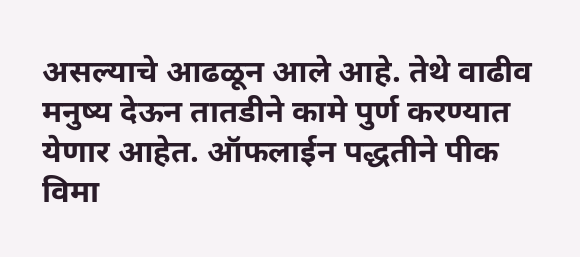असल्याचे आढळून आले आहे. तेथे वाढीव मनुष्य देऊन तातडीने कामे पुर्ण करण्यात येणार आहेत. ऑफलाईन पद्धतीने पीक विमा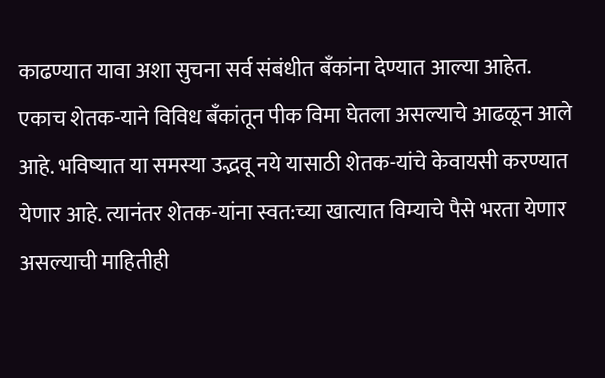काढण्यात यावा अशा सुचना सर्व संबंधीत बँकांना देण्यात आल्या आहेत. एकाच शेतक-याने विविध बँकांतून पीक विमा घेतला असल्याचे आढळून आले आहे. भविष्यात या समस्या उद्भवू नये यासाठी शेतक-यांचे केवायसी करण्यात येणार आहे. त्यानंतर शेतक-यांना स्वत:च्या खात्यात विम्याचे पैसे भरता येणार असल्याची माहितीही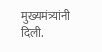मुख्यमंत्र्यांनी दिली.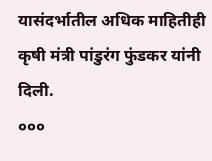यासंदर्भातील अधिक माहितीही कृषी मंत्री पांडुरंग फुंडकर यांनी दिली.
०००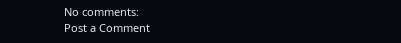No comments:
Post a Comment